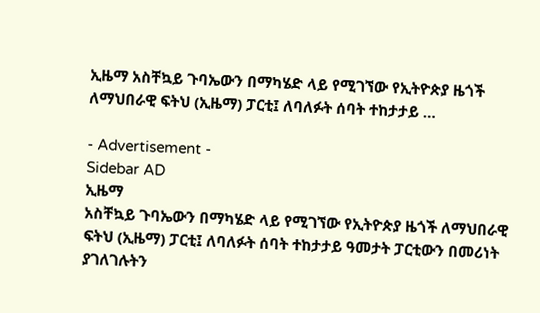ኢዜማ አስቸኳይ ጉባኤውን በማካሄድ ላይ የሚገኘው የኢትዮጵያ ዜጎች ለማህበራዊ ፍትህ (ኢዜማ) ፓርቲ፤ ለባለፉት ሰባት ተከታታይ …

- Advertisement -
Sidebar AD
ኢዜማ
አስቸኳይ ጉባኤውን በማካሄድ ላይ የሚገኘው የኢትዮጵያ ዜጎች ለማህበራዊ ፍትህ (ኢዜማ) ፓርቲ፤ ለባለፉት ሰባት ተከታታይ ዓመታት ፓርቲውን በመሪነት ያገለገሉትን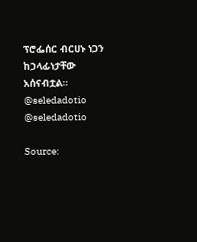ፕሮፌሰር ብርሀኑ ነጋን ከኃላፊነታቸው አሰናብቷል።
@seledadotio
@seledadotio

Source: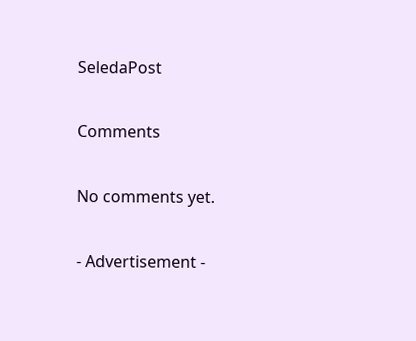SeledaPost

Comments

No comments yet.

- Advertisement -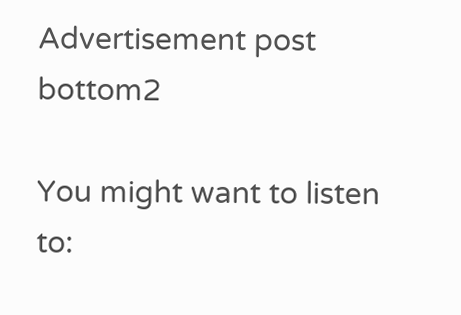Advertisement post bottom2

You might want to listen to: